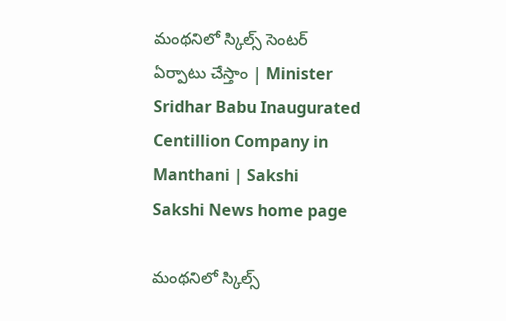మంథనిలో స్కిల్స్‌ సెంటర్‌ ఏర్పాటు చేస్తాం | Minister Sridhar Babu Inaugurated Centillion Company in Manthani | Sakshi
Sakshi News home page

మంథనిలో స్కిల్స్‌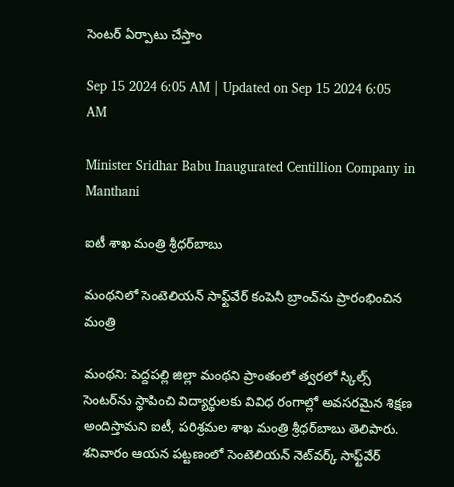సెంటర్‌ ఏర్పాటు చేస్తాం

Sep 15 2024 6:05 AM | Updated on Sep 15 2024 6:05 AM

Minister Sridhar Babu Inaugurated Centillion Company in Manthani

ఐటీ శాఖ మంత్రి శ్రీధర్‌బాబు

మంథనిలో సెంటెలియన్‌ సాఫ్ట్‌వేర్‌ కంపెనీ బ్రాంచ్‌ను ప్రారంభించిన మంత్రి

మంథని: పెద్దపల్లి జిల్లా మంథని ప్రాంతంలో త్వరలో స్కిల్స్‌ సెంటర్‌ను స్థాపించి విద్యార్థులకు వివిధ రంగాల్లో అవసరమైన శిక్షణ అందిస్తామని ఐటీ, పరిశ్రమల శాఖ మంత్రి శ్రీధర్‌బాబు తెలిపారు. శనివారం ఆయన పట్టణంలో సెంటెలియన్‌ నెట్‌వర్క్‌ సాఫ్ట్‌వేర్‌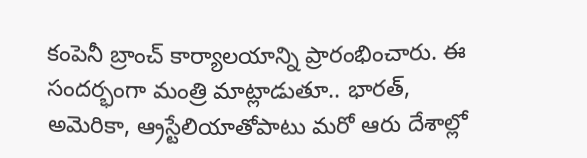కంపెనీ బ్రాంచ్‌ కార్యాలయాన్ని ప్రారంభించారు. ఈ సందర్భంగా మంత్రి మాట్లాడుతూ.. భారత్, అమెరికా, ఆ్రస్టేలియాతోపాటు మరో ఆరు దేశాల్లో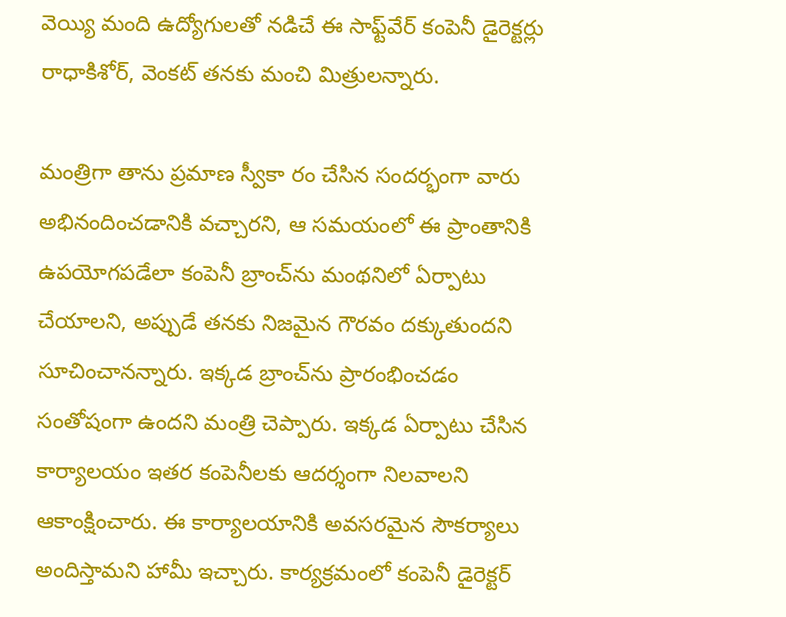వెయ్యి మంది ఉద్యోగులతో నడిచే ఈ సాఫ్ట్‌వేర్‌ కంపెనీ డైరెక్టర్లు రాధాకిశోర్, వెంకట్‌ తనకు మంచి మిత్రులన్నారు.

మంత్రిగా తాను ప్రమాణ స్వీకా రం చేసిన సందర్భంగా వారు అభినందించడానికి వచ్చారని, ఆ సమయంలో ఈ ప్రాంతానికి ఉపయోగపడేలా కంపెనీ బ్రాంచ్‌ను మంథనిలో ఏర్పాటు చేయాలని, అప్పుడే తనకు నిజమైన గౌరవం దక్కుతుందని సూచించానన్నారు. ఇక్కడ బ్రాంచ్‌ను ప్రారంభించడం సంతోషంగా ఉందని మంత్రి చెప్పారు. ఇక్కడ ఏర్పాటు చేసిన కార్యాలయం ఇతర కంపెనీలకు ఆదర్శంగా నిలవాలని ఆకాంక్షించారు. ఈ కార్యాలయానికి అవసరమైన సౌకర్యాలు అందిస్తామని హామీ ఇచ్చారు. కార్యక్రమంలో కంపెనీ డైరెక్టర్‌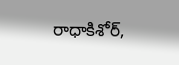రాధాకిశోర్,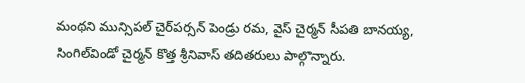మంథని మున్సిపల్‌ చైర్‌పర్సన్‌ పెండ్రు రమ, వైస్‌ చైర్మన్‌ సీపతి బానయ్య, సింగిల్‌విండో చైర్మన్‌ కొత్త శ్రీనివాస్‌ తదితరులు పాల్గొన్నారు.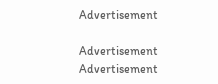Advertisement

Advertisement
Advertisement